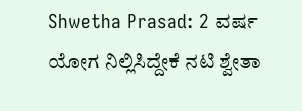Shwetha Prasad: 2 ವರ್ಷ ಯೋಗ ನಿಲ್ಲಿಸಿದ್ದೇಕೆ ನಟಿ ಶ್ವೇತಾ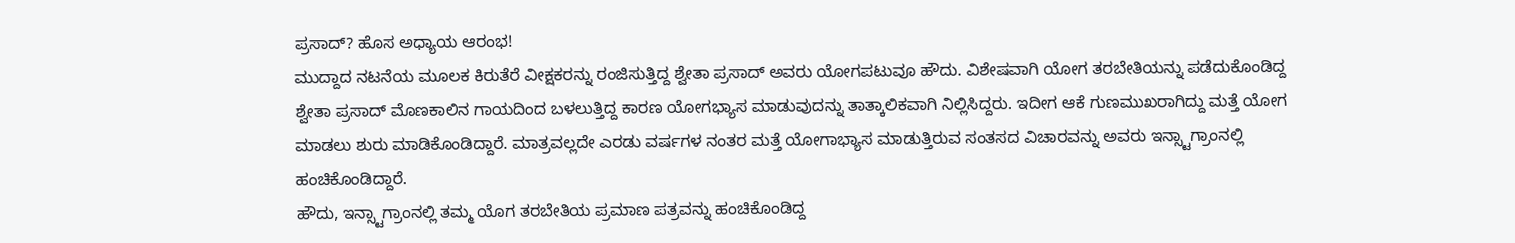ಪ್ರಸಾದ್? ಹೊಸ ಅಧ್ಯಾಯ ಆರಂಭ!
ಮುದ್ದಾದ ನಟನೆಯ ಮೂಲಕ ಕಿರುತೆರೆ ವೀಕ್ಷಕರನ್ನು ರಂಜಿಸುತ್ತಿದ್ದ ಶ್ವೇತಾ ಪ್ರಸಾದ್ ಅವರು ಯೋಗಪಟುವೂ ಹೌದು. ವಿಶೇಷವಾಗಿ ಯೋಗ ತರಬೇತಿಯನ್ನು ಪಡೆದುಕೊಂಡಿದ್ದ ಶ್ವೇತಾ ಪ್ರಸಾದ್ ಮೊಣಕಾಲಿನ ಗಾಯದಿಂದ ಬಳಲುತ್ತಿದ್ದ ಕಾರಣ ಯೋಗಭ್ಯಾಸ ಮಾಡುವುದನ್ನು ತಾತ್ಕಾಲಿಕವಾಗಿ ನಿಲ್ಲಿಸಿದ್ದರು. ಇದೀಗ ಆಕೆ ಗುಣಮುಖರಾಗಿದ್ದು ಮತ್ತೆ ಯೋಗ ಮಾಡಲು ಶುರು ಮಾಡಿಕೊಂಡಿದ್ದಾರೆ. ಮಾತ್ರವಲ್ಲದೇ ಎರಡು ವರ್ಷಗಳ ನಂತರ ಮತ್ತೆ ಯೋಗಾಭ್ಯಾಸ ಮಾಡುತ್ತಿರುವ ಸಂತಸದ ವಿಚಾರವನ್ನು ಅವರು ಇನ್ಸ್ಟಾಗ್ರಾಂನಲ್ಲಿ ಹಂಚಿಕೊಂಡಿದ್ದಾರೆ.
ಹೌದು, ಇನ್ಸ್ಟಾಗ್ರಾಂನಲ್ಲಿ ತಮ್ಮ ಯೊಗ ತರಬೇತಿಯ ಪ್ರಮಾಣ ಪತ್ರವನ್ನು ಹಂಚಿಕೊಂಡಿದ್ದ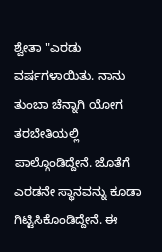ಶ್ವೇತಾ "ಎರಡು ವರ್ಷಗಳಾಯಿತು. ನಾನು ತುಂಬಾ ಚೆನ್ನಾಗಿ ಯೋಗ ತರಬೇತಿಯಲ್ಲಿ ಪಾಲ್ಗೊಂಡಿದ್ದೇನೆ. ಜೊತೆಗೆ ಎರಡನೇ ಸ್ಥಾನವನ್ನು ಕೂಡಾ ಗಿಟ್ಟಿಸಿಕೊಂಡಿದ್ದೇನೆ. ಈ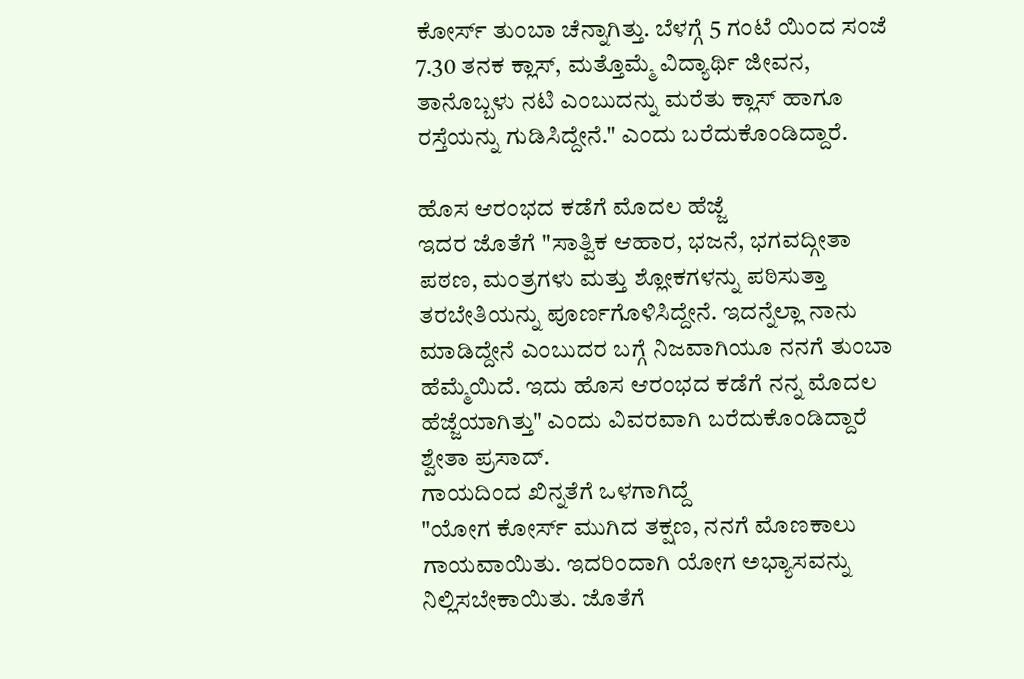ಕೋರ್ಸ್ ತುಂಬಾ ಚೆನ್ನಾಗಿತ್ತು. ಬೆಳಗ್ಗೆ 5 ಗಂಟೆ ಯಿಂದ ಸಂಜೆ 7.30 ತನಕ ಕ್ಲಾಸ್, ಮತ್ತೊಮ್ಮೆ ವಿದ್ಯಾರ್ಥಿ ಜೀವನ, ತಾನೊಬ್ಬಳು ನಟಿ ಎಂಬುದನ್ನು ಮರೆತು ಕ್ಲಾಸ್ ಹಾಗೂ ರಸ್ತೆಯನ್ನು ಗುಡಿಸಿದ್ದೇನೆ." ಎಂದು ಬರೆದುಕೊಂಡಿದ್ದಾರೆ.

ಹೊಸ ಆರಂಭದ ಕಡೆಗೆ ಮೊದಲ ಹೆಜ್ಜೆ
ಇದರ ಜೊತೆಗೆ "ಸಾತ್ವಿಕ ಆಹಾರ, ಭಜನೆ, ಭಗವದ್ಗೀತಾ ಪಠಣ, ಮಂತ್ರಗಳು ಮತ್ತು ಶ್ಲೋಕಗಳನ್ನು ಪಠಿಸುತ್ತಾ ತರಬೇತಿಯನ್ನು ಪೂರ್ಣಗೊಳಿಸಿದ್ದೇನೆ. ಇದನ್ನೆಲ್ಲಾ ನಾನು ಮಾಡಿದ್ದೇನೆ ಎಂಬುದರ ಬಗ್ಗೆ ನಿಜವಾಗಿಯೂ ನನಗೆ ತುಂಬಾ ಹೆಮ್ಮೆಯಿದೆ. ಇದು ಹೊಸ ಆರಂಭದ ಕಡೆಗೆ ನನ್ನ ಮೊದಲ ಹೆಜ್ಜೆಯಾಗಿತ್ತು" ಎಂದು ವಿವರವಾಗಿ ಬರೆದುಕೊಂಡಿದ್ದಾರೆ ಶ್ವೇತಾ ಪ್ರಸಾದ್.
ಗಾಯದಿಂದ ಖಿನ್ನತೆಗೆ ಒಳಗಾಗಿದ್ದೆ
"ಯೋಗ ಕೋರ್ಸ್ ಮುಗಿದ ತಕ್ಷಣ, ನನಗೆ ಮೊಣಕಾಲು ಗಾಯವಾಯಿತು. ಇದರಿಂದಾಗಿ ಯೋಗ ಅಭ್ಯಾಸವನ್ನು ನಿಲ್ಲಿಸಬೇಕಾಯಿತು. ಜೊತೆಗೆ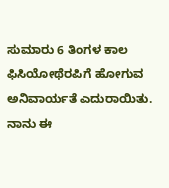ಸುಮಾರು 6 ತಿಂಗಳ ಕಾಲ ಫಿಸಿಯೋಥೆರಪಿಗೆ ಹೋಗುವ ಅನಿವಾರ್ಯತೆ ಎದುರಾಯಿತು. ನಾನು ಈ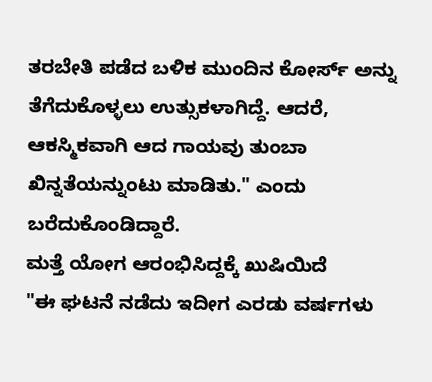ತರಬೇತಿ ಪಡೆದ ಬಳಿಕ ಮುಂದಿನ ಕೋರ್ಸ್ ಅನ್ನು ತೆಗೆದುಕೊಳ್ಳಲು ಉತ್ಸುಕಳಾಗಿದ್ದೆ. ಆದರೆ, ಆಕಸ್ಮಿಕವಾಗಿ ಆದ ಗಾಯವು ತುಂಬಾ ಖಿನ್ನತೆಯನ್ನುಂಟು ಮಾಡಿತು." ಎಂದು ಬರೆದುಕೊಂಡಿದ್ದಾರೆ.
ಮತ್ತೆ ಯೋಗ ಆರಂಭಿಸಿದ್ದಕ್ಕೆ ಖುಷಿಯಿದೆ
"ಈ ಘಟನೆ ನಡೆದು ಇದೀಗ ಎರಡು ವರ್ಷಗಳು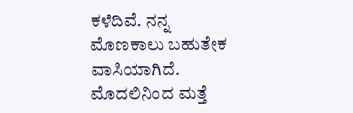ಕಳೆದಿವೆ. ನನ್ನ ಮೊಣಕಾಲು ಬಹುತೇಕ ವಾಸಿಯಾಗಿದೆ. ಮೊದಲಿನಿಂದ ಮತ್ತೆ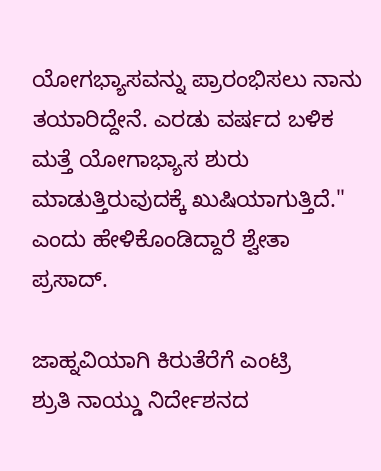ಯೋಗಭ್ಯಾಸವನ್ನು ಪ್ರಾರಂಭಿಸಲು ನಾನು ತಯಾರಿದ್ದೇನೆ. ಎರಡು ವರ್ಷದ ಬಳಿಕ ಮತ್ತೆ ಯೋಗಾಭ್ಯಾಸ ಶುರು ಮಾಡುತ್ತಿರುವುದಕ್ಕೆ ಖುಷಿಯಾಗುತ್ತಿದೆ." ಎಂದು ಹೇಳಿಕೊಂಡಿದ್ದಾರೆ ಶ್ವೇತಾ ಪ್ರಸಾದ್.

ಜಾಹ್ನವಿಯಾಗಿ ಕಿರುತೆರೆಗೆ ಎಂಟ್ರಿ
ಶ್ರುತಿ ನಾಯ್ಡು ನಿರ್ದೇಶನದ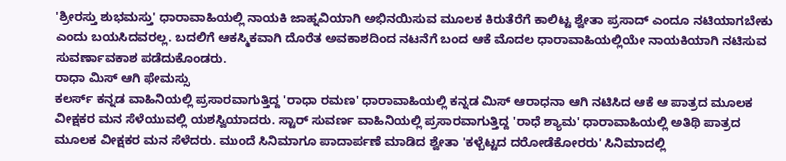'ಶ್ರೀರಸ್ತು ಶುಭಮಸ್ತು' ಧಾರಾವಾಹಿಯಲ್ಲಿ ನಾಯಕಿ ಜಾಹ್ನವಿಯಾಗಿ ಅಭಿನಯಿಸುವ ಮೂಲಕ ಕಿರುತೆರೆಗೆ ಕಾಲಿಟ್ಟ ಶ್ವೇತಾ ಪ್ರಸಾದ್ ಎಂದೂ ನಟಿಯಾಗಬೇಕು ಎಂದು ಬಯಸಿದವರಲ್ಲ. ಬದಲಿಗೆ ಆಕಸ್ಮಿಕವಾಗಿ ದೊರೆತ ಅವಕಾಶದಿಂದ ನಟನೆಗೆ ಬಂದ ಆಕೆ ಮೊದಲ ಧಾರಾವಾಹಿಯಲ್ಲಿಯೇ ನಾಯಕಿಯಾಗಿ ನಟಿಸುವ ಸುವರ್ಣಾವಕಾಶ ಪಡೆದುಕೊಂಡರು.
ರಾಧಾ ಮಿಸ್ ಆಗಿ ಫೇಮಸ್ಸು
ಕಲರ್ಸ್ ಕನ್ನಡ ವಾಹಿನಿಯಲ್ಲಿ ಪ್ರಸಾರವಾಗುತ್ತಿದ್ದ 'ರಾಧಾ ರಮಣ' ಧಾರಾವಾಹಿಯಲ್ಲಿ ಕನ್ನಡ ಮಿಸ್ ಆರಾಧನಾ ಆಗಿ ನಟಿಸಿದ ಆಕೆ ಆ ಪಾತ್ರದ ಮೂಲಕ ವೀಕ್ಷಕರ ಮನ ಸೆಳೆಯುವಲ್ಲಿ ಯಶಸ್ವಿಯಾದರು. ಸ್ಟಾರ್ ಸುವರ್ಣ ವಾಹಿನಿಯಲ್ಲಿ ಪ್ರಸಾರವಾಗುತ್ತಿದ್ದ 'ರಾಧೆ ಶ್ಯಾಮ' ಧಾರಾವಾಹಿಯಲ್ಲಿ ಅತಿಥಿ ಪಾತ್ರದ ಮೂಲಕ ವೀಕ್ಷಕರ ಮನ ಸೆಳೆದರು. ಮುಂದೆ ಸಿನಿಮಾಗೂ ಪಾದಾರ್ಪಣೆ ಮಾಡಿದ ಶ್ವೇತಾ 'ಕಳ್ಬೆಟ್ಟದ ದರೋಡೆಕೋರರು' ಸಿನಿಮಾದಲ್ಲಿ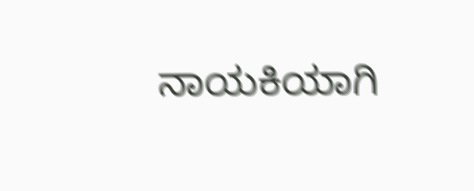ನಾಯಕಿಯಾಗಿ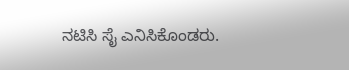ನಟಿಸಿ ಸೈ ಎನಿಸಿಕೊಂಡರು.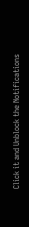Click it and Unblock the Notifications